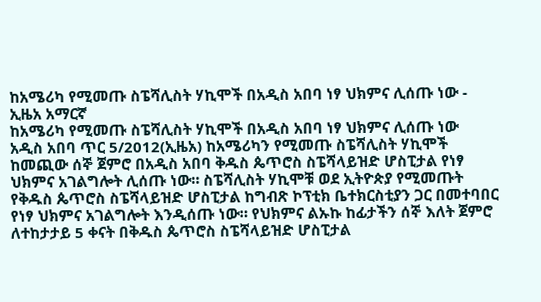ከአሜሪካ የሚመጡ ስፔሻሊስት ሃኪሞች በአዲስ አበባ ነፃ ህክምና ሊሰጡ ነው - ኢዜአ አማርኛ
ከአሜሪካ የሚመጡ ስፔሻሊስት ሃኪሞች በአዲስ አበባ ነፃ ህክምና ሊሰጡ ነው
አዲስ አበባ ጥር 5/2012(ኢዜአ) ከአሜሪካን የሚመጡ ስፔሻሊስት ሃኪሞች ከመጪው ሰኞ ጀምሮ በአዲስ አበባ ቅዱስ ጴጥሮስ ስፔሻላይዝድ ሆስፒታል የነፃ ህክምና አገልግሎት ሊሰጡ ነው። ስፔሻሊስት ሃኪሞቹ ወደ ኢትዮጵያ የሚመጡት የቅዱስ ጴጥሮስ ስፔሻላይዝድ ሆስፒታል ከግብጽ ኮፕቲክ ቤተክርስቲያን ጋር በመተባበር የነፃ ህክምና አገልግሎት እንዲሰጡ ነው። የህክምና ልኡኩ ከፊታችን ሰኞ እለት ጀምሮ ለተከታታይ 5 ቀናት በቅዱስ ጴጥሮስ ስፔሻላይዝድ ሆስፒታል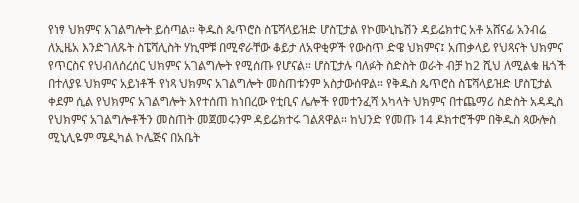የነፃ ህክምና አገልግሎት ይሰጣል። ቅዱስ ጴጥሮስ ስፔሻላይዝድ ሆስፒታል የኮሙኒኬሽን ዳይሬክተር አቶ አሸናፊ አንብሬ ለኢዜአ እንድገለጹት ስፔሻሊስት ሃኪሞቹ በሚኖራቸው ቆይታ ለአዋቂዎች የውስጥ ድዌ ህክምና፤ አጠቃላይ የህጻናት ህክምና የጥርስና የህብለሰረሰር ህክምና አገልግሎት የሚሰጡ የሆናል። ሆስፒታሉ ባለፉት ስድስት ወራት ብቻ ከ2 ሺህ ለሚልቁ ዜጎች በተለያዩ ህክምና አይነቶች የነጻ ህክምና አገልግሎት መስጠቱንም አስታውሰዋል። የቅዱስ ጴጥሮስ ስፔሻላይዝድ ሆስፒታል ቀደም ሲል የህክምና አገልግሎት እየተሰጠ ከነበረው የቲቢና ሌሎች የመተንፈሻ አካላት ህክምና በተጨማሪ ስድስት አዳዲስ የህክምና አገልግሎቶችን መስጠት መጀመሩንም ዳይሬክተሩ ገልጸዋል። ከህንድ የመጡ 14 ዶክተሮችም በቅዱስ ጳውሎስ ሚኒሊዬም ሜዲካል ኮሌጅና በአቤት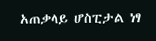አጠቃላይ ሆስፒታል ነፃ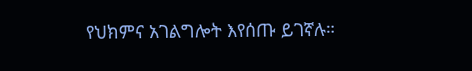የህክምና አገልግሎት እየሰጡ ይገኛሉ።